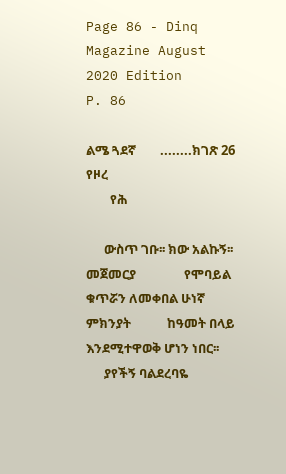Page 86 - Dinq Magazine August 2020 Edition
P. 86

ልሜ ጓደኛ        ........ክገጽ 26 የዞረ
        የሕ

      ውስጥ ገቡ፡፡ ክው አልኩኝ፡፡ መጀመርያ                የሞባይል ቁጥሯን ለመቀበል ሁነኛ ምክንያት            ከዓመት በላይ እንደሚተዋወቅ ሆነን ነበር፡፡
      ያየችኝ ባልደረባዬ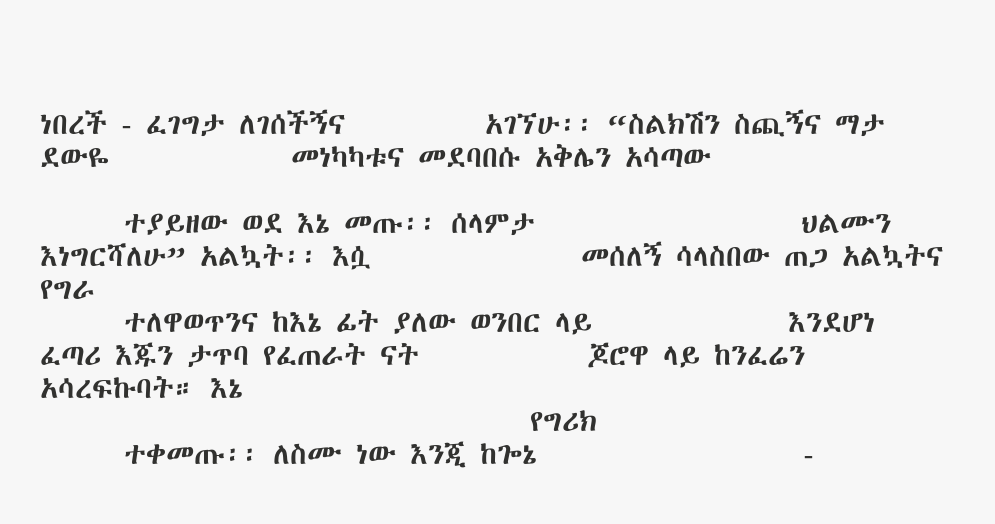ነበረች - ፈገግታ ለገሰችኝና          አገኘሁ፡፡ “ስልክሽን ስጪኝና ማታ ደውዬ             መነካካቱና መደባበሱ አቅሌን አሳጣው

      ተያይዘው ወደ እኔ መጡ፡፡ ሰላምታ                   ህልሙን እነግርሻለሁ” አልኳት፡፡ እሷ               መሰለኝ ሳላስበው ጠጋ አልኳትና የግራ
      ተለዋወጥንና ከእኔ ፊት ያለው ወንበር ላይ              እንደሆነ ፈጣሪ እጁን ታጥባ የፈጠራት ናት            ጆሮዋ ላይ ከንፈሬን አሳረፍኩባት። እኔ
                                   የግሪክ
      ተቀመጡ፡፡ ለስሙ ነው እንጂ ከጐኔ                   -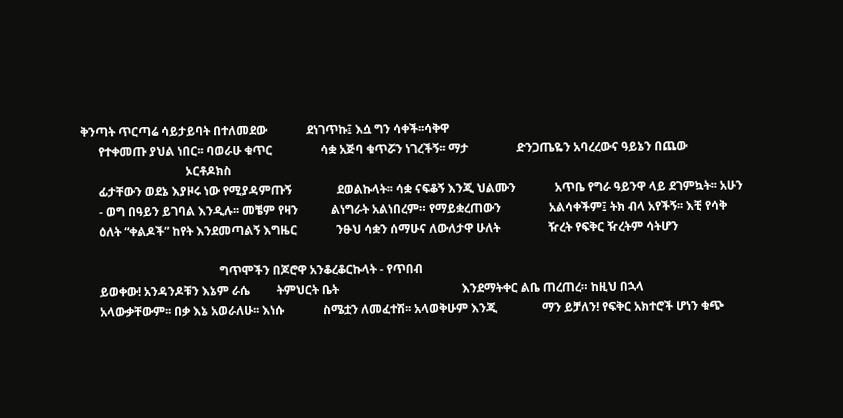ቅንጣት ጥርጣሬ ሳይታይባት በተለመደው             ደነገጥኩ፤ እሷ ግን ሳቀች፡፡ሳቅዋ
      የተቀመጡ ያህል ነበር፡፡ ባወራሁ ቁጥር                ሳቋ አጅባ ቁጥሯን ነገረችኝ፡፡ ማታ                ድንጋጤዬን አባረረውና ዓይኔን በጨው
                                   ኦርቶዶክስ
      ፊታቸውን ወደኔ እያዞሩ ነው የሚያዳምጡኝ               ደወልኩላት፡፡ ሳቋ ናፍቆኝ እንጂ ህልሙን             አጥቤ የግራ ዓይንዋ ላይ ደገምኳት፡፡ አሁን
      - ወግ በዓይን ይገባል እንዲሉ፡፡ መቼም የዛን           ልነግራት አልነበረም። የማይቋረጠውን                አልሳቀችም፤ ትክ ብላ አየችኝ፡፡ እቺ የሳቅ
      ዕለት “ቀልዶች” ከየት እንደመጣልኝ እግዜር             ንፁህ ሳቋን ሰማሁና ለውለታዋ ሁለት                ዥረት የፍቅር ዥረትም ሳትሆን

                                              ግጥሞችን በጆሮዋ አንቆረቆርኩላት - የጥበብ
      ይወቀው! አንዳንዶቹን እኔም ራሴ         ትምህርት ቤት                                         እንደማትቀር ልቤ ጠረጠረ። ከዚህ በኋላ
      አላውቃቸውም፡፡ በቃ እኔ አወራለሁ፡፡ እነሱ             ስሜቷን ለመፈተሽ፡፡ አላወቅሁም እንጂ               ማን ይቻለን! የፍቅር አክተሮች ሆነን ቁጭ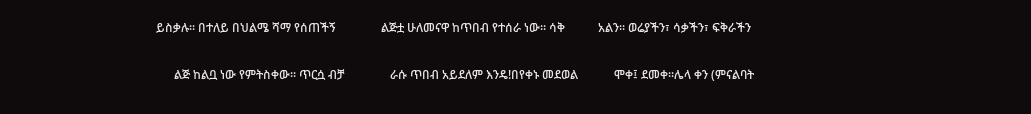ይስቃሉ፡፡ በተለይ በህልሜ ሻማ የሰጠችኝ               ልጅቷ ሁለመናዋ ከጥበብ የተሰራ ነው፡፡ ሳቅ           አልን፡፡ ወሬያችን፣ ሳቃችን፣ ፍቅራችን

      ልጅ ከልቧ ነው የምትስቀው፡፡ ጥርሷ ብቻ               ራሱ ጥበብ አይደለም እንዴ!በየቀኑ መደወል            ሞቀ፤ ደመቀ፡፡ሌላ ቀን (ምናልባት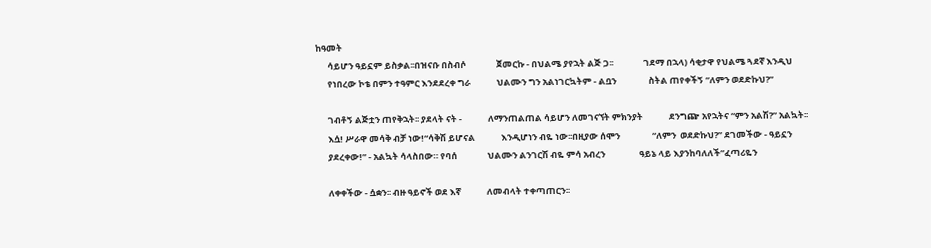ከዓመት
      ሳይሆን ዓይኗም ይስቃል፡፡በዝናቡ በስብሶ               ጀመርኩ - በህልሜ ያየኋት ልጅ ጋ፡፡               ገደማ በኋላ) ሳቂታዋ የህልሜ ጓደኛ እንዲህ
      የነበረው ኮቴ በምን ተዓምር እንደደረቀ ግራ             ህልሙን ግን አልነገርኳትም - ልቧን                ስትል ጠየቀችኝ “ለምን ወደድኩህ?”

      ገብቶኝ ልጅቷን ጠየቅኋት፡፡ ያደላት ናት -             ለማንጠልጠል ሳይሆን ለመገናኘት ምክንያት             ደንግጬ አየኋትና “ምን አልሽ?” አልኳት፡፡
      እሷ! ሥራዋ መሳቅ ብቻ ነው!“ሳቅሽ ይሆናል             እንዲሆነን ብዬ ነው፡፡በዚያው ሰሞን                “ለምን  ወደድኩህ?” ደገመችው - ዓይኗን
      ያደረቀው!” - አልኳት ሳላስበው። የባሰ               ህልሙን ልንገርሽ ብዬ ምሳ አብረን                 ዓይኔ ላይ እያንከባለለች“ፈጣሪዬን

      ለቀቀችው - ሷቋን፡፡ ብዙ ዓይኖች ወደ እኛ             ለመብላት ተቀጣጠርን፡፡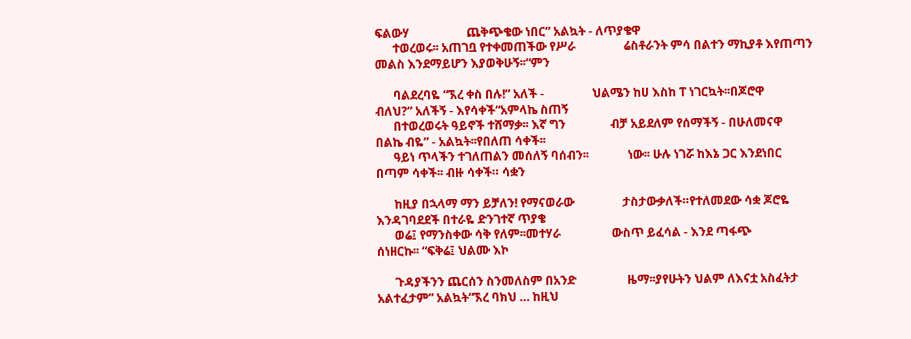ፍልውሃ                   ጨቅጭቄው ነበር” አልኳት - ለጥያቄዋ
      ተወረወሩ፡፡ አጠገቧ የተቀመጠችው የሥራ                ሬስቶራንት ምሳ በልተን ማኪያቶ እየጠጣን             መልስ እንደማይሆን እያወቅሁኝ፡፡“ምን

      ባልደረባዬ “ኧረ ቀስ በሉ!” አለች -                ህልሜን ከሀ እስከ ፐ ነገርኳት፡፡በጆሮዋ             ብለህ?” አለችኝ - እየሳቀች“አምላኬ ስጠኝ
      በተወረወሩት ዓይኖች ተሸማቃ፡፡ እኛ ግን               ብቻ አይደለም የሰማችኝ - በሁለመናዋ               በልኬ ብዬ” - አልኳት፡፡የበለጠ ሳቀች፡፡
      ዓይነ ጥላችን ተገለጠልን መሰለኝ ባሰብን፡፡             ነው፡፡ ሁሉ ነገሯ ከእኔ ጋር እንደነበር             በጣም ሳቀች፡፡ ብዙ ሳቀች። ሳቋን

      ከዚያ በኋላማ ማን ይቻለን! የማናወራው                ታስታውቃለች።የተለመደው ሳቋ ጆሮዬ                 እንዳገባደደች በተራዬ ድንገተኛ ጥያቄ
      ወሬ፤ የማንስቀው ሳቅ የለም፡፡መተሃራ                 ውስጥ ይፈሳል - እንደ ጣፋጭ                    ሰነዘርኩ፡፡ “ፍቅሬ፤ ህልሙ እኮ

      ጉዳያችንን ጨርሰን ስንመለስም በአንድ                 ዜማ፡፡ያየሁትን ህልም ለእናቷ አስፈትታ              አልተፈታም” አልኳት“ኧረ ባክህ … ከዚህ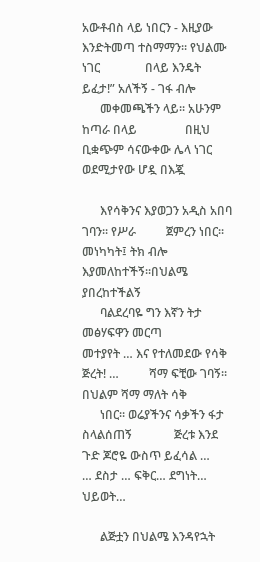አውቶብስ ላይ ነበርን - እዚያው                    እንድትመጣ ተስማማን፡፡ የህልሙ ነገር               በላይ እንዴት ይፈታ!” አለችኝ - ገፋ ብሎ
      መቀመጫችን ላይ፡፡ አሁንም ከጣራ በላይ                በዚህ ቢቋጭም ሳናውቀው ሌላ ነገር                 ወደሚታየው ሆዷ በእጇ

      እየሳቅንና እያወጋን አዲስ አበባ ገባን፡፡ የሥራ          ጀምረን ነበር፡፡ መነካካት፤ ትክ ብሎ               እያመለከተችኝ፡፡በህልሜ ያበረከተችልኝ
      ባልደረባዬ ግን እኛን ትታ መፅሃፍዋን መርጣ             መተያየት … እና የተለመደው የሳቅ ጅረት! …          ሻማ ፍቺው ገባኝ። በህልም ሻማ ማለት ሳቅ
      ነበር። ወሬያችንና ሳቃችን ፋታ ስላልሰጠኝ              ጅረቱ እንደ ጉድ ጆሮዬ ውስጥ ይፈሳል …             … ደስታ … ፍቅር… ደግነት… ህይወት…

      ልጅቷን በህልሜ እንዳየኋት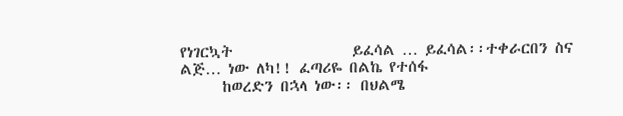የነገርኳት                 ይፈሳል … ይፈሳል፡፡ተቀራርበን ስና                ልጅ… ነው ለካ!! ፈጣሪዬ በልኬ የተሰፋ
      ከወረድን በኋላ ነው፡፡ በህልሜ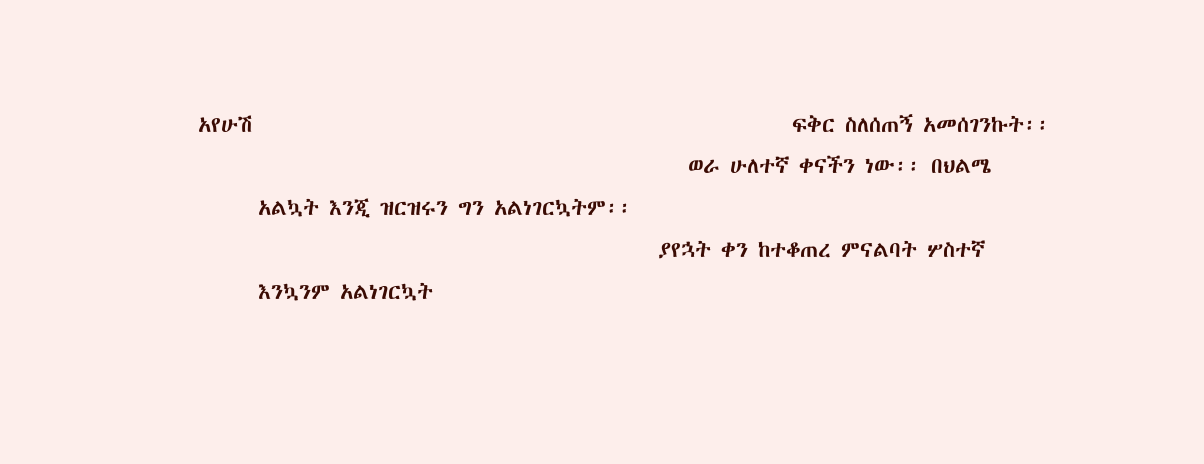አየሁሽ                                                      ፍቅር ስለሰጠኝ አመሰገንኩት፡፡
                                                 ወራ ሁለተኛ ቀናችን ነው፡፡ በህልሜ
      አልኳት እንጂ ዝርዝሩን ግን አልነገርኳትም፡፡
                                              ያየኋት ቀን ከተቆጠረ ምናልባት ሦስተኛ
      እንኳንም አልነገርኳት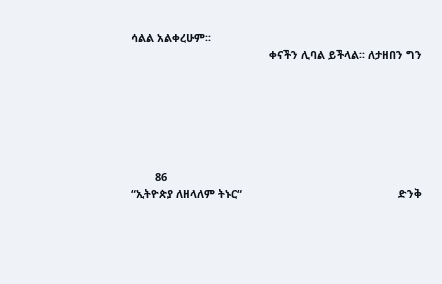ሳልል አልቀረሁም፡፡
                                              ቀናችን ሊባል ይችላል፡፡ ለታዘበን ግን






        86                                                                                              “ኢትዮጵያ ለዘላለም ትኑር“                                                    ድንቅ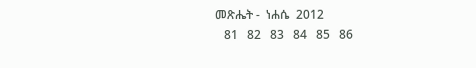መጽሔት -  ነሐሴ  2012
   81   82   83   84   85   86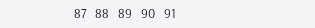87   88   89   90   91